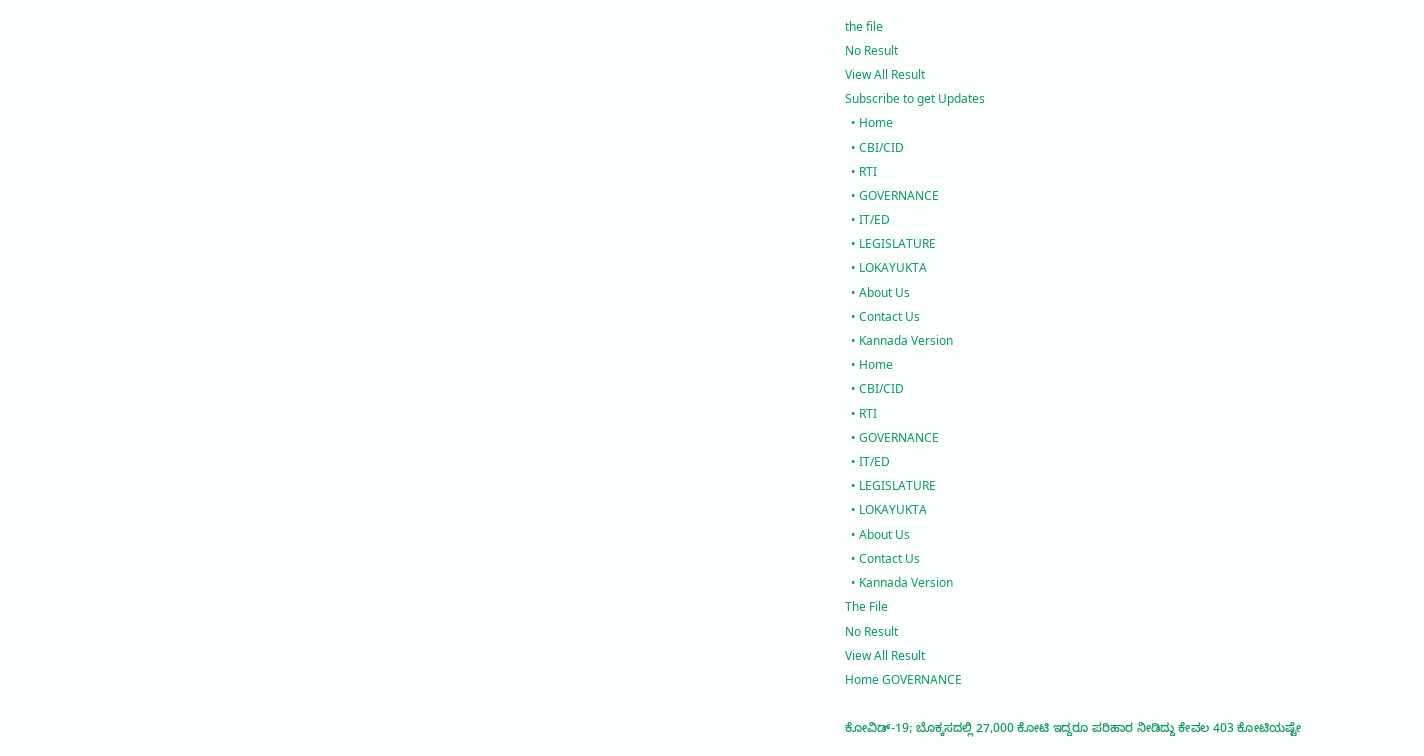the file
No Result
View All Result
Subscribe to get Updates
  • Home
  • CBI/CID
  • RTI
  • GOVERNANCE
  • IT/ED
  • LEGISLATURE
  • LOKAYUKTA
  • About Us
  • Contact Us
  • Kannada Version
  • Home
  • CBI/CID
  • RTI
  • GOVERNANCE
  • IT/ED
  • LEGISLATURE
  • LOKAYUKTA
  • About Us
  • Contact Us
  • Kannada Version
The File
No Result
View All Result
Home GOVERNANCE

ಕೋವಿಡ್‌-19; ಬೊಕ್ಕಸದಲ್ಲಿ 27,000 ಕೋಟಿ ಇದ್ದರೂ ಪರಿಹಾರ ನೀಡಿದ್ದು ಕೇವಲ 403 ಕೋಟಿಯಷ್ಟೇ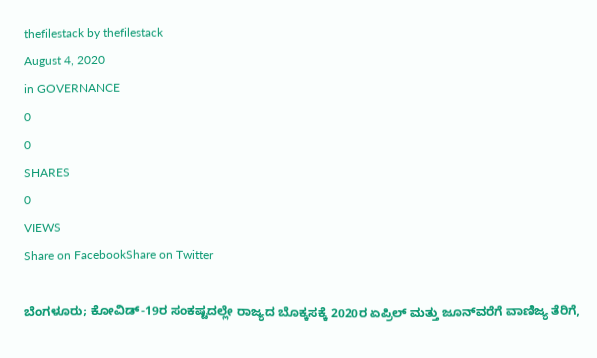thefilestack by thefilestack
August 4, 2020
in GOVERNANCE
0
0
SHARES
0
VIEWS
Share on FacebookShare on Twitter

ಬೆಂಗಳೂರು; ಕೋವಿಡ್‌-19ರ ಸಂಕಷ್ಟದಲ್ಲೇ ರಾಜ್ಯದ ಬೊಕ್ಕಸಕ್ಕೆ 2020ರ ಏಪ್ರಿಲ್‌ ಮತ್ತು ಜೂನ್‌ವರೆಗೆ ವಾಣಿಜ್ಯ ತೆರಿಗೆ,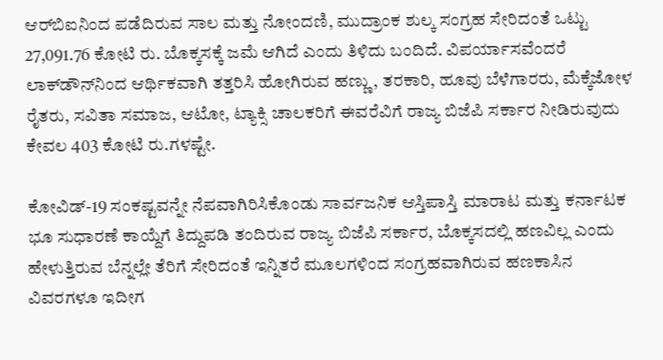ಆರ್‌ಬಿಐನಿಂದ ಪಡೆದಿರುವ ಸಾಲ ಮತ್ತು ನೋಂದಣಿ, ಮುದ್ರಾಂಕ ಶುಲ್ಕ ಸಂಗ್ರಹ ಸೇರಿದಂತೆ ಒಟ್ಟು 27,091.76 ಕೋಟಿ ರು. ಬೊಕ್ಕಸಕ್ಕೆ ಜಮೆ ಆಗಿದೆ ಎಂದು ತಿಳಿದು ಬಂದಿದೆ. ವಿಪರ್ಯಾಸವೆಂದರೆ ಲಾಕ್‌ಡೌನ್‌ನಿಂದ ಆರ್ಥಿಕವಾಗಿ ತತ್ತರಿಸಿ ಹೋಗಿರುವ ಹಣ್ಣು, ತರಕಾರಿ, ಹೂವು ಬೆಳೆಗಾರರು, ಮೆಕ್ಕೆಜೋಳ ರೈತರು, ಸವಿತಾ ಸಮಾಜ, ಆಟೋ, ಟ್ಯಾಕ್ಸಿ ಚಾಲಕರಿಗೆ ಈವರೆವಿಗೆ ರಾಜ್ಯ ಬಿಜೆಪಿ ಸರ್ಕಾರ ನೀಡಿರುವುದು ಕೇವಲ 403 ಕೋಟಿ ರು.ಗಳಷ್ಟೇ.

ಕೋವಿಡ್‌-19 ಸಂಕಷ್ಟವನ್ನೇ ನೆಪವಾಗಿರಿಸಿಕೊಂಡು ಸಾರ್ವಜನಿಕ ಆಸ್ತಿಪಾಸ್ತಿ ಮಾರಾಟ ಮತ್ತು ಕರ್ನಾಟಕ ಭೂ ಸುಧಾರಣೆ ಕಾಯ್ದೆಗೆ ತಿದ್ದುಪಡಿ ತಂದಿರುವ ರಾಜ್ಯ ಬಿಜೆಪಿ ಸರ್ಕಾರ, ಬೊಕ್ಕಸದಲ್ಲಿ ಹಣವಿಲ್ಲ ಎಂದು ಹೇಳುತ್ತಿರುವ ಬೆನ್ನಲ್ಲೇ ತೆರಿಗೆ ಸೇರಿದಂತೆ ಇನ್ನಿತರೆ ಮೂಲಗಳಿಂದ ಸಂಗ್ರಹವಾಗಿರುವ ಹಣಕಾಸಿನ ವಿವರಗಳೂ ಇದೀಗ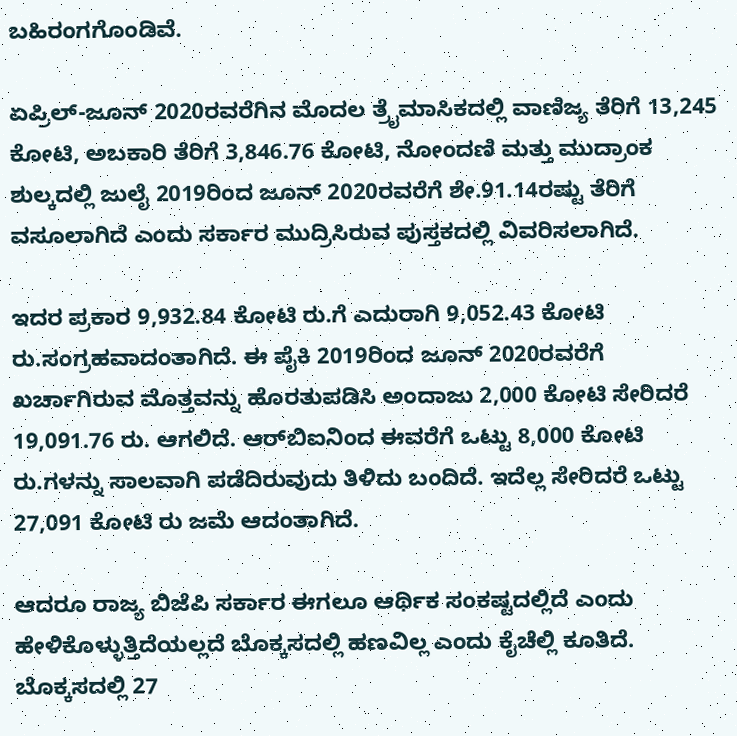ಬಹಿರಂಗಗೊಂಡಿವೆ.

ಏಪ್ರಿಲ್‌-ಜೂನ್‌ 2020ರವರೆಗಿನ ಮೊದಲ ತ್ರೈಮಾಸಿಕದಲ್ಲಿ ವಾಣಿಜ್ಯ ತೆರಿಗೆ 13,245 ಕೋಟಿ, ಅಬಕಾರಿ ತೆರಿಗೆ 3,846.76 ಕೋಟಿ, ನೋಂದಣಿ ಮತ್ತು ಮುದ್ರಾಂಕ ಶುಲ್ಕದಲ್ಲಿ ಜುಲೈ 2019ರಿಂದ ಜೂನ್‌ 2020ರವರೆಗೆ ಶೇ.91.14ರಷ್ಟು ತೆರಿಗೆ ವಸೂಲಾಗಿದೆ ಎಂದು ಸರ್ಕಾರ ಮುದ್ರಿಸಿರುವ ಪುಸ್ತಕದಲ್ಲಿ ವಿವರಿಸಲಾಗಿದೆ.

ಇದರ ಪ್ರಕಾರ 9,932.84 ಕೋಟಿ ರು.ಗೆ ಎದುರಾಗಿ 9,052.43 ಕೋಟಿ ರು.ಸಂಗ್ರಹವಾದಂತಾಗಿದೆ. ಈ ಪೈಕಿ 2019ರಿಂದ ಜೂನ್‌ 2020ರವರೆಗೆ ಖರ್ಚಾಗಿರುವ ಮೊತ್ತವನ್ನು ಹೊರತುಪಡಿಸಿ ಅಂದಾಜು 2,000 ಕೋಟಿ ಸೇರಿದರೆ 19,091.76 ರು. ಆಗಲಿದೆ. ಆರ್‌ಬಿಐನಿಂದ ಈವರೆಗೆ ಒಟ್ಟು 8,000 ಕೋಟಿ ರು.ಗಳನ್ನು ಸಾಲವಾಗಿ ಪಡೆದಿರುವುದು ತಿಳಿದು ಬಂದಿದೆ. ಇದೆಲ್ಲ ಸೇರಿದರೆ ಒಟ್ಟು 27,091 ಕೋಟಿ ರು ಜಮೆ ಆದಂತಾಗಿದೆ.

ಆದರೂ ರಾಜ್ಯ ಬಿಜೆಪಿ ಸರ್ಕಾರ ಈಗಲೂ ಆರ್ಥಿಕ ಸಂಕಷ್ಟದಲ್ಲಿದೆ ಎಂದು ಹೇಳಿಕೊಳ್ಳುತ್ತಿದೆಯಲ್ಲದೆ ಬೊಕ್ಕಸದಲ್ಲಿ ಹಣವಿಲ್ಲ ಎಂದು ಕೈಚೆಲ್ಲಿ ಕೂತಿದೆ. ಬೊಕ್ಕಸದಲ್ಲಿ 27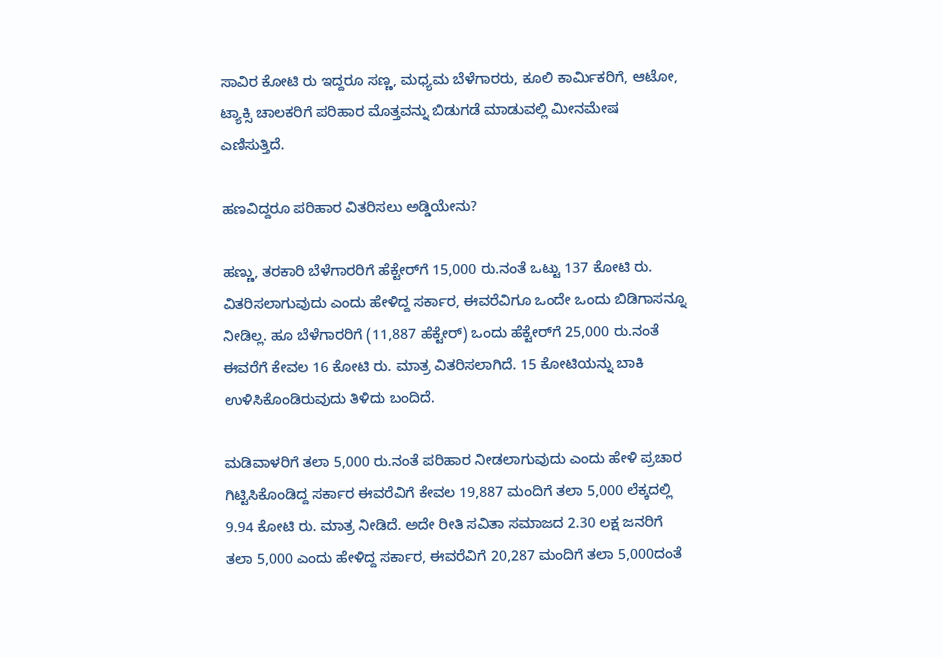ಸಾವಿರ ಕೋಟಿ ರು ಇದ್ದರೂ ಸಣ್ಣ, ಮಧ್ಯಮ ಬೆಳೆಗಾರರು, ಕೂಲಿ ಕಾರ್ಮಿಕರಿಗೆ, ಆಟೋ, ಟ್ಯಾಕ್ಸಿ ಚಾಲಕರಿಗೆ ಪರಿಹಾರ ಮೊತ್ತವನ್ನು ಬಿಡುಗಡೆ ಮಾಡುವಲ್ಲಿ ಮೀನಮೇಷ ಎಣಿಸುತ್ತಿದೆ.

ಹಣವಿದ್ದರೂ ಪರಿಹಾರ ವಿತರಿಸಲು ಅಡ್ಡಿಯೇನು?

ಹಣ್ಣು, ತರಕಾರಿ ಬೆಳೆಗಾರರಿಗೆ ಹೆಕ್ಟೇರ್‌ಗೆ 15,000 ರು.ನಂತೆ ಒಟ್ಟು 137 ಕೋಟಿ ರು. ವಿತರಿಸಲಾಗುವುದು ಎಂದು ಹೇಳಿದ್ದ ಸರ್ಕಾರ, ಈವರೆವಿಗೂ ಒಂದೇ ಒಂದು ಬಿಡಿಗಾಸನ್ನೂ ನೀಡಿಲ್ಲ. ಹೂ ಬೆಳೆಗಾರರಿಗೆ (11,887 ಹೆಕ್ಟೇರ್‌) ಒಂದು ಹೆಕ್ಟೇರ್‌ಗೆ 25,000 ರು.ನಂತೆ ಈವರೆಗೆ ಕೇವಲ 16 ಕೋಟಿ ರು. ಮಾತ್ರ ವಿತರಿಸಲಾಗಿದೆ. 15 ಕೋಟಿಯನ್ನು ಬಾಕಿ ಉಳಿಸಿಕೊಂಡಿರುವುದು ತಿಳಿದು ಬಂದಿದೆ.

ಮಡಿವಾಳರಿಗೆ ತಲಾ 5,000 ರು.ನಂತೆ ಪರಿಹಾರ ನೀಡಲಾಗುವುದು ಎಂದು ಹೇಳಿ ಪ್ರಚಾರ ಗಿಟ್ಟಿಸಿಕೊಂಡಿದ್ದ ಸರ್ಕಾರ ಈವರೆವಿಗೆ ಕೇವಲ 19,887 ಮಂದಿಗೆ ತಲಾ 5,000 ಲೆಕ್ಕದಲ್ಲಿ 9.94 ಕೋಟಿ ರು. ಮಾತ್ರ ನೀಡಿದೆ. ಅದೇ ರೀತಿ ಸವಿತಾ ಸಮಾಜದ 2.30 ಲಕ್ಷ ಜನರಿಗೆ ತಲಾ 5,000 ಎಂದು ಹೇಳಿದ್ದ ಸರ್ಕಾರ, ಈವರೆವಿಗೆ 20,287 ಮಂದಿಗೆ ತಲಾ 5,000ದಂತೆ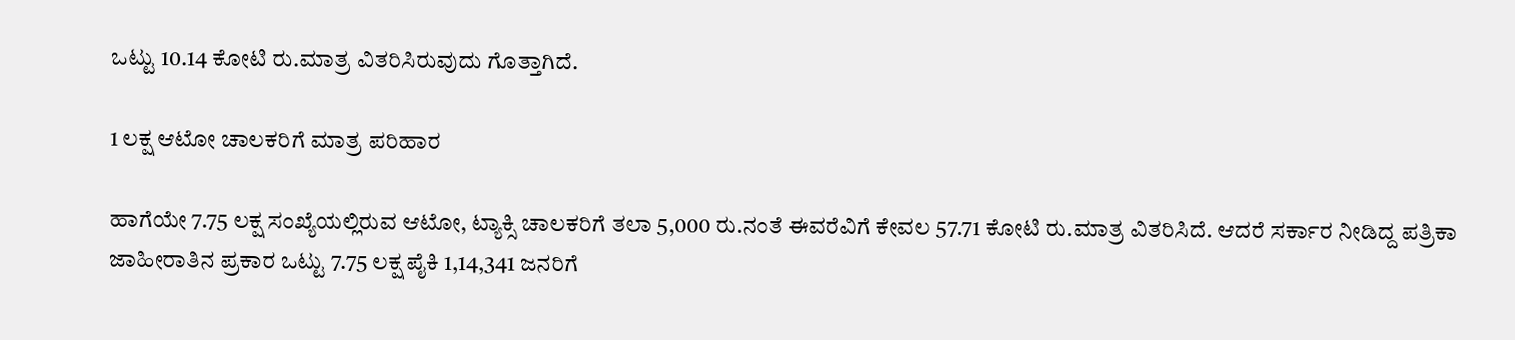ಒಟ್ಟು 10.14 ಕೋಟಿ ರು.ಮಾತ್ರ ವಿತರಿಸಿರುವುದು ಗೊತ್ತಾಗಿದೆ.

1 ಲಕ್ಷ ಆಟೋ ಚಾಲಕರಿಗೆ ಮಾತ್ರ ಪರಿಹಾರ

ಹಾಗೆಯೇ 7.75 ಲಕ್ಷ ಸಂಖ್ಯೆಯಲ್ಲಿರುವ ಆಟೋ, ಟ್ಯಾಕ್ಸಿ ಚಾಲಕರಿಗೆ ತಲಾ 5,000 ರು.ನಂತೆ ಈವರೆವಿಗೆ ಕೇವಲ 57.71 ಕೋಟಿ ರು.ಮಾತ್ರ ವಿತರಿಸಿದೆ. ಆದರೆ ಸರ್ಕಾರ ನೀಡಿದ್ದ ಪತ್ರಿಕಾ ಜಾಹೀರಾತಿನ ಪ್ರಕಾರ ಒಟ್ಟು 7.75 ಲಕ್ಷ ಪೈಕಿ 1,14,341 ಜನರಿಗೆ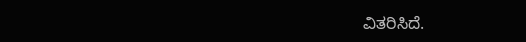ವಿತರಿಸಿದೆ.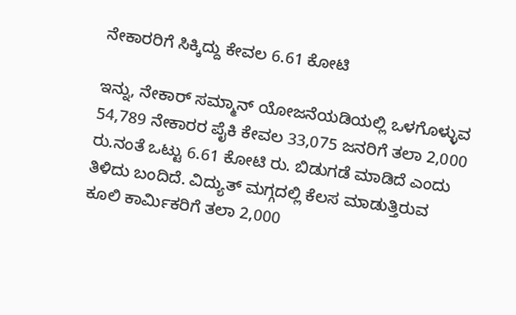ನೇಕಾರರಿಗೆ ಸಿಕ್ಕಿದ್ದು ಕೇವಲ 6.61 ಕೋಟಿ

ಇನ್ನು, ನೇಕಾರ್‌ ಸಮ್ಮಾನ್‌ ಯೋಜನೆಯಡಿಯಲ್ಲಿ ಒಳಗೊಳ್ಳುವ 54,789 ನೇಕಾರರ ಪೈಕಿ ಕೇವಲ 33,075 ಜನರಿಗೆ ತಲಾ 2,000 ರು.ನಂತೆ ಒಟ್ಟು 6.61 ಕೋಟಿ ರು. ಬಿಡುಗಡೆ ಮಾಡಿದೆ ಎಂದು ತಿಳಿದು ಬಂದಿದೆ. ವಿದ್ಯುತ್‌ ಮಗ್ಗದಲ್ಲಿ ಕೆಲಸ ಮಾಡುತ್ತಿರುವ ಕೂಲಿ ಕಾರ್ಮಿಕರಿಗೆ ತಲಾ 2,000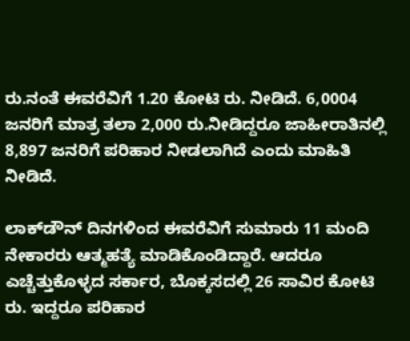ರು.ನಂತೆ ಈವರೆವಿಗೆ 1.20 ಕೋಟಿ ರು. ನೀಡಿದೆ. 6,0004 ಜನರಿಗೆ ಮಾತ್ರ ತಲಾ 2,000 ರು.ನೀಡಿದ್ದರೂ ಜಾಹೀರಾತಿನಲ್ಲಿ 8,897 ಜನರಿಗೆ ಪರಿಹಾರ ನೀಡಲಾಗಿದೆ ಎಂದು ಮಾಹಿತಿ ನೀಡಿದೆ.

ಲಾಕ್‌ಡೌನ್‌ ದಿನಗಳಿಂದ ಈವರೆವಿಗೆ ಸುಮಾರು 11 ಮಂದಿ ನೇಕಾರರು ಆತ್ಮಹತ್ಯೆ ಮಾಡಿಕೊಂಡಿದ್ದಾರೆ. ಆದರೂ ಎಚ್ಚೆತ್ತುಕೊಳ್ಳದ ಸರ್ಕಾರ, ಬೊಕ್ಕಸದಲ್ಲಿ 26 ಸಾವಿರ ಕೋಟಿ ರು. ಇದ್ದರೂ ಪರಿಹಾರ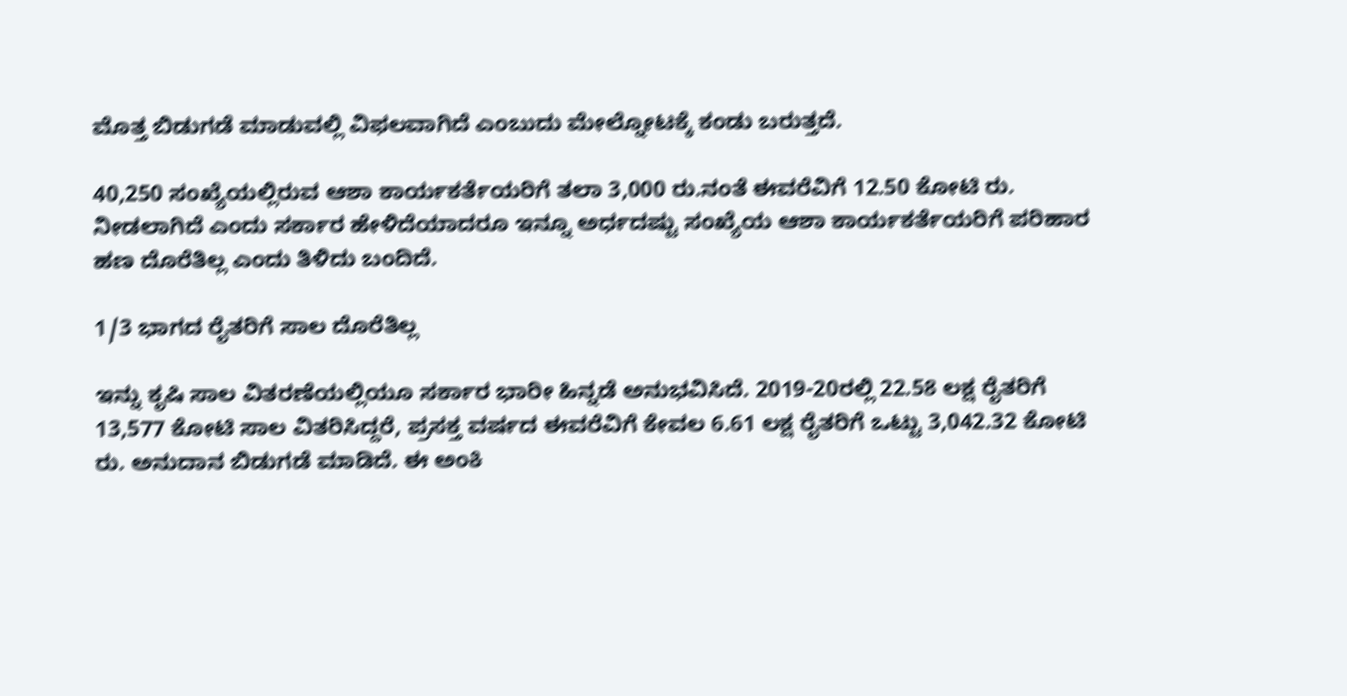ಮೊತ್ತ ಬಿಡುಗಡೆ ಮಾಡುವಲ್ಲಿ ವಿಫಲವಾಗಿದೆ ಎಂಬುದು ಮೇಲ್ನೋಟಕ್ಕೆ ಕಂಡು ಬರುತ್ತದೆ.

40,250 ಸಂಖ್ಯೆಯಲ್ಲಿರುವ ಆಶಾ ಕಾರ್ಯಕರ್ತೆಯರಿಗೆ ತಲಾ 3,000 ರು.ನಂತೆ ಈವರೆವಿಗೆ 12.50 ಕೋಟಿ ರು. ನೀಡಲಾಗಿದೆ ಎಂದು ಸರ್ಕಾರ ಹೇಳಿದೆಯಾದರೂ ಇನ್ನೂ ಅರ್ಧದಷ್ಟು ಸಂಖ್ಯೆಯ ಆಶಾ ಕಾರ್ಯಕರ್ತೆಯರಿಗೆ ಪರಿಹಾರ ಹಣ ದೊರೆತಿಲ್ಲ ಎಂದು ತಿಳಿದು ಬಂದಿದೆ.

1/3 ಭಾಗದ ರೈತರಿಗೆ ಸಾಲ ದೊರೆತಿಲ್ಲ

ಇನ್ನು ಕೃಷಿ ಸಾಲ ವಿತರಣೆಯಲ್ಲಿಯೂ ಸರ್ಕಾರ ಭಾರೀ ಹಿನ್ನಡೆ ಅನುಭವಿಸಿದೆ. 2019-20ರಲ್ಲಿ 22.58 ಲಕ್ಷ ರೈತರಿಗೆ 13,577 ಕೋಟಿ ಸಾಲ ವಿತರಿಸಿದ್ದರೆ, ಪ್ರಸಕ್ತ ವರ್ಷದ ಈವರೆವಿಗೆ ಕೇವಲ 6.61 ಲಕ್ಷ ರೈತರಿಗೆ ಒಟ್ಟು 3,042.32 ಕೋಟಿ ರು. ಅನುದಾನ ಬಿಡುಗಡೆ ಮಾಡಿದೆ. ಈ ಅಂಕಿ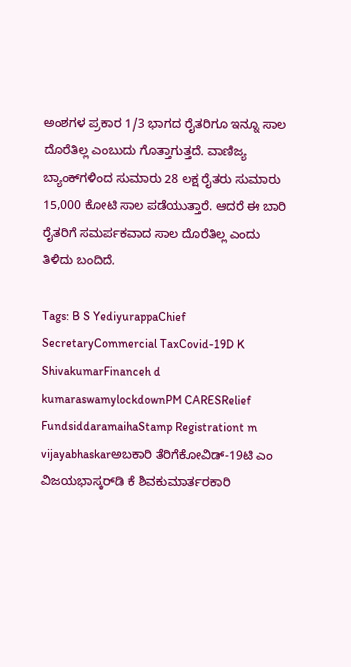ಅಂಶಗಳ ಪ್ರಕಾರ 1/3 ಭಾಗದ ರೈತರಿಗೂ ಇನ್ನೂ ಸಾಲ ದೊರೆತಿಲ್ಲ ಎಂಬುದು ಗೊತ್ತಾಗುತ್ತದೆ. ವಾಣಿಜ್ಯ ಬ್ಯಾಂಕ್‌ಗಳಿಂದ ಸುಮಾರು 28 ಲಕ್ಷ ರೈತರು ಸುಮಾರು 15,000 ಕೋಟಿ ಸಾಲ ಪಡೆಯುತ್ತಾರೆ. ಆದರೆ ಈ ಬಾರಿ ರೈತರಿಗೆ ಸಮರ್ಪಕವಾದ ಸಾಲ ದೊರೆತಿಲ್ಲ ಎಂದು ತಿಳಿದು ಬಂದಿದೆ.

Tags: B S YediyurappaChief SecretaryCommercial TaxCovid-19D K ShivakumarFinanceh d kumaraswamylockdownPM CARESRelief FundsiddaramaihaStamp Registrationt m vijayabhaskarಅಬಕಾರಿ ತೆರಿಗೆಕೋವಿಡ್‌-19ಟಿ ಎಂ ವಿಜಯಭಾಸ್ಕರ್‌ಡಿ ಕೆ ಶಿವಕುಮಾರ್ತರಕಾರಿ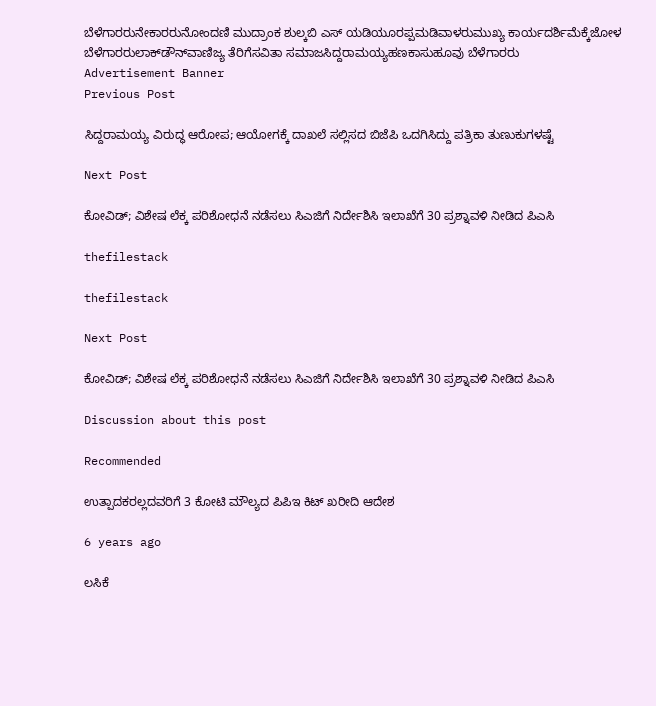ಬೆಳೆಗಾರರುನೇಕಾರರುನೋಂದಣಿ ಮುದ್ರಾಂಕ ಶುಲ್ಕಬಿ ಎಸ್‌ ಯಡಿಯೂರಪ್ಪಮಡಿವಾಳರುಮುಖ್ಯ ಕಾರ್ಯದರ್ಶಿಮೆಕ್ಕೆಜೋಳ ಬೆಳೆಗಾರರುಲಾಕ್‌ಡೌನ್‌ವಾಣಿಜ್ಯ ತೆರಿಗೆಸವಿತಾ ಸಮಾಜಸಿದ್ದರಾಮಯ್ಯಹಣಕಾಸುಹೂವು ಬೆಳೆಗಾರರು
Advertisement Banner
Previous Post

ಸಿದ್ದರಾಮಯ್ಯ ವಿರುದ್ಧ ಆರೋಪ; ಆಯೋಗಕ್ಕೆ ದಾಖಲೆ ಸಲ್ಲಿಸದ ಬಿಜೆಪಿ ಒದಗಿಸಿದ್ದು ಪತ್ರಿಕಾ ತುಣುಕುಗಳಷ್ಟೆ

Next Post

ಕೋವಿಡ್‌; ವಿಶೇಷ ಲೆಕ್ಕ ಪರಿಶೋಧನೆ ನಡೆಸಲು ಸಿಎಜಿಗೆ ನಿರ್ದೇಶಿಸಿ ಇಲಾಖೆಗೆ 30 ಪ್ರಶ್ನಾವಳಿ ನೀಡಿದ ಪಿಎಸಿ

thefilestack

thefilestack

Next Post

ಕೋವಿಡ್‌; ವಿಶೇಷ ಲೆಕ್ಕ ಪರಿಶೋಧನೆ ನಡೆಸಲು ಸಿಎಜಿಗೆ ನಿರ್ದೇಶಿಸಿ ಇಲಾಖೆಗೆ 30 ಪ್ರಶ್ನಾವಳಿ ನೀಡಿದ ಪಿಎಸಿ

Discussion about this post

Recommended

ಉತ್ಪಾದಕರಲ್ಲದವರಿಗೆ 3 ಕೋಟಿ ಮೌಲ್ಯದ ಪಿಪಿಇ ಕಿಟ್‌ ಖರೀದಿ ಆದೇಶ

6 years ago

ಲಸಿಕೆ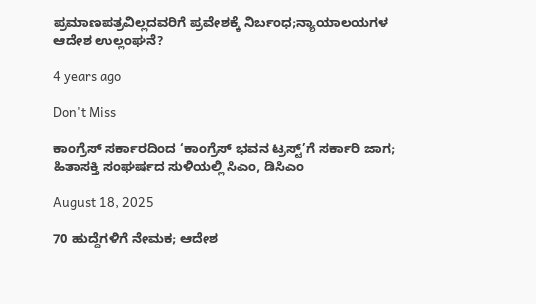ಪ್ರಮಾಣಪತ್ರವಿಲ್ಲದವರಿಗೆ ಪ್ರವೇಶಕ್ಕೆ ನಿರ್ಬಂಧ;ನ್ಯಾಯಾಲಯಗಳ ಆದೇಶ ಉಲ್ಲಂಘನೆ?

4 years ago

Don't Miss

ಕಾಂಗ್ರೆಸ್‌ ಸರ್ಕಾರದಿಂದ ‘ಕಾಂಗ್ರೆಸ್‌ ಭವನ ಟ್ರಸ್ಟ್‌’ಗೆ ಸರ್ಕಾರಿ ಜಾಗ; ಹಿತಾಸಕ್ತಿ ಸಂಘ‍ರ್ಷದ ಸುಳಿಯಲ್ಲಿ ಸಿಎಂ, ಡಿಸಿಎಂ

August 18, 2025

70 ಹುದ್ದೆಗಳಿಗೆ ನೇಮಕ; ಆದೇಶ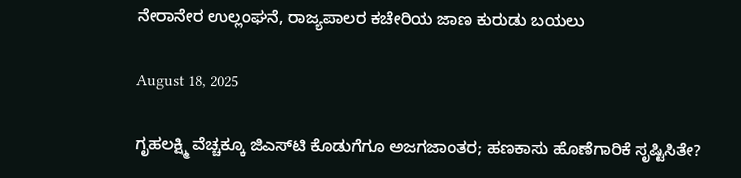ನೇರಾನೇರ ಉಲ್ಲಂಘನೆ, ರಾಜ್ಯಪಾಲರ ಕಚೇರಿಯ ಜಾಣ ಕುರುಡು ಬಯಲು

August 18, 2025

ಗೃಹಲಕ್ಷ್ಮಿ ವೆಚ್ಚಕ್ಕೂ ಜಿಎಸ್‌ಟಿ ಕೊಡುಗೆಗೂ ಅಜಗಜಾಂತರ; ಹಣಕಾಸು ಹೊಣೆಗಾರಿಕೆ ಸೃಷ್ಟಿಸಿತೇ?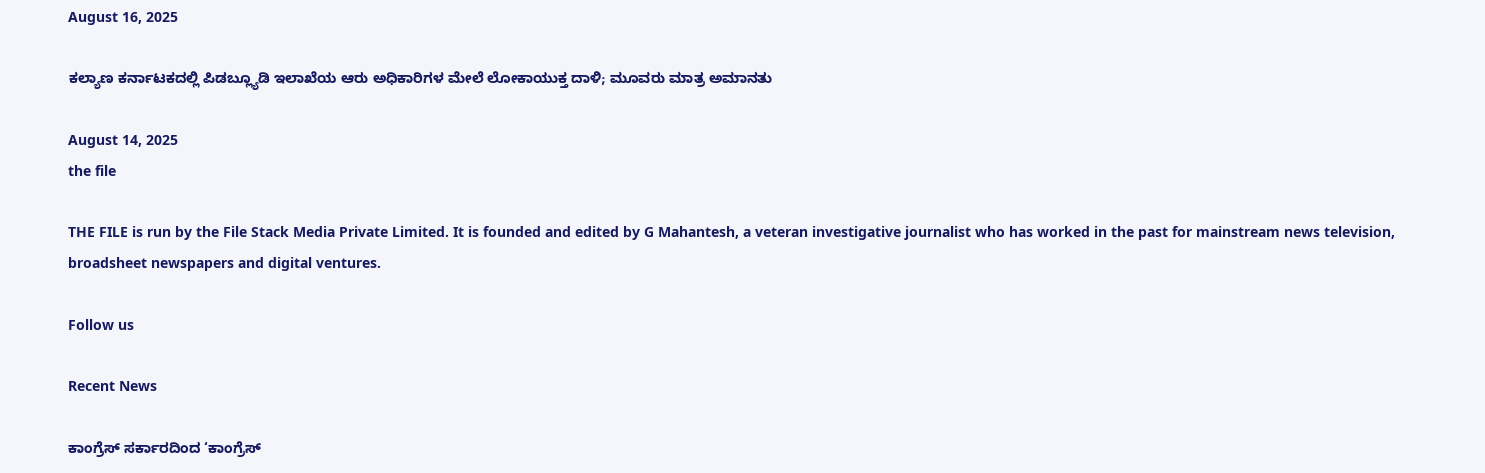August 16, 2025

ಕಲ್ಯಾಣ ಕರ್ನಾಟಕದಲ್ಲಿ ಪಿಡಬ್ಲ್ಯೂಡಿ ಇಲಾಖೆಯ ಆರು ಅಧಿಕಾರಿಗಳ ಮೇಲೆ ಲೋಕಾಯುಕ್ತ ದಾಳಿ; ಮೂವರು ಮಾತ್ರ ಅಮಾನತು

August 14, 2025
the file

THE FILE is run by the File Stack Media Private Limited. It is founded and edited by G Mahantesh, a veteran investigative journalist who has worked in the past for mainstream news television, broadsheet newspapers and digital ventures.

Follow us

Recent News

ಕಾಂಗ್ರೆಸ್‌ ಸರ್ಕಾರದಿಂದ ‘ಕಾಂಗ್ರೆಸ್‌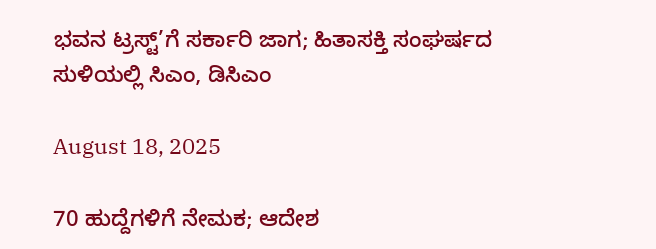ಭವನ ಟ್ರಸ್ಟ್‌’ಗೆ ಸರ್ಕಾರಿ ಜಾಗ; ಹಿತಾಸಕ್ತಿ ಸಂಘ‍ರ್ಷದ ಸುಳಿಯಲ್ಲಿ ಸಿಎಂ, ಡಿಸಿಎಂ

August 18, 2025

70 ಹುದ್ದೆಗಳಿಗೆ ನೇಮಕ; ಆದೇಶ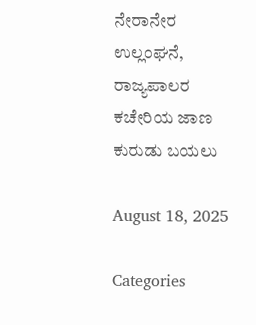ನೇರಾನೇರ ಉಲ್ಲಂಘನೆ, ರಾಜ್ಯಪಾಲರ ಕಚೇರಿಯ ಜಾಣ ಕುರುಡು ಬಯಲು

August 18, 2025

Categories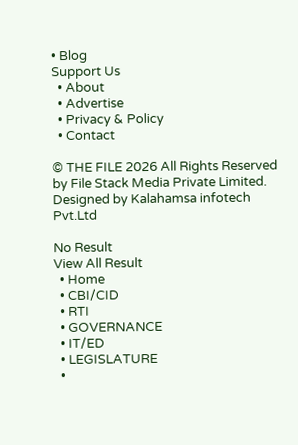• Blog
Support Us
  • About
  • Advertise
  • Privacy & Policy
  • Contact

© THE FILE 2026 All Rights Reserved by File Stack Media Private Limited. Designed by Kalahamsa infotech Pvt.Ltd

No Result
View All Result
  • Home
  • CBI/CID
  • RTI
  • GOVERNANCE
  • IT/ED
  • LEGISLATURE
  •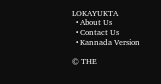LOKAYUKTA
  • About Us
  • Contact Us
  • Kannada Version

© THE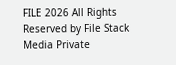FILE 2026 All Rights Reserved by File Stack Media Private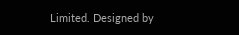Limited. Designed by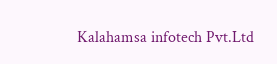Kalahamsa infotech Pvt.Ltd